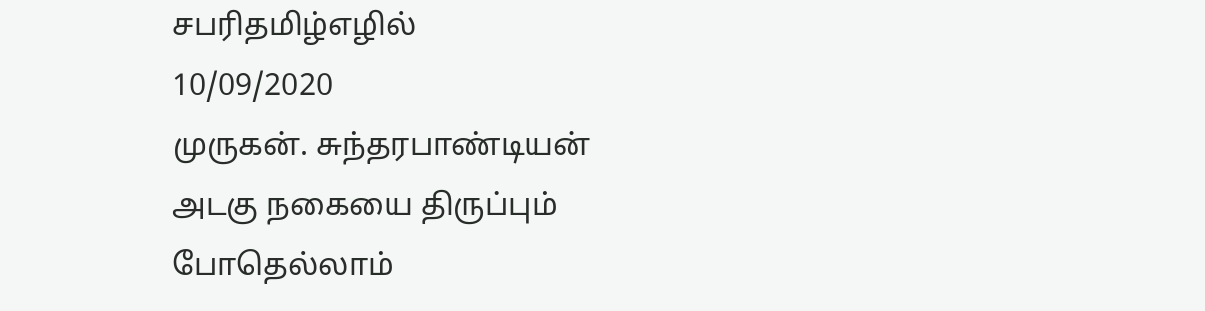சபரிதமிழ்எழில்
10/09/2020
முருகன். சுந்தரபாண்டியன்
அடகு நகையை திருப்பும் போதெல்லாம்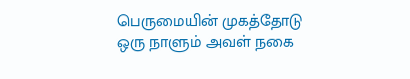பெருமையின் முகத்தோடு
ஒரு நாளும் அவள் நகை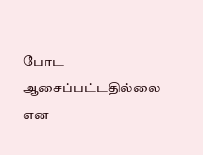போட
ஆசைப்பட்டதில்லை என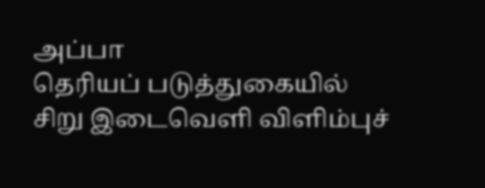அப்பா
தெரியப் படுத்துகையில்
சிறு இடைவெளி விளிம்புச்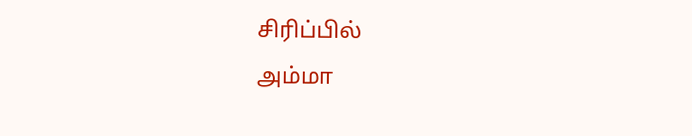சிரிப்பில்
அம்மா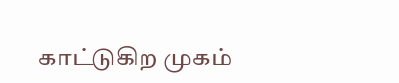காட்டுகிற முகம்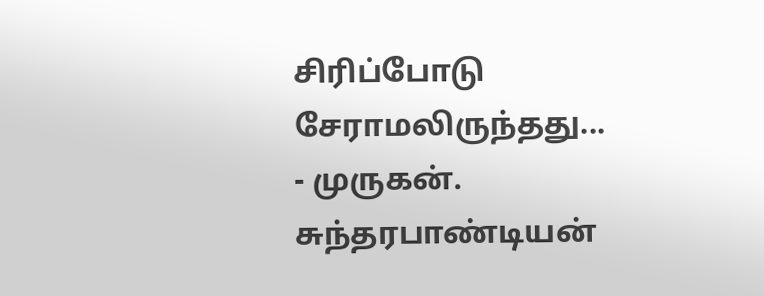சிரிப்போடு சேராமலிருந்தது...
- முருகன். சுந்தரபாண்டியன்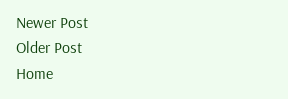Newer Post
Older Post
Home